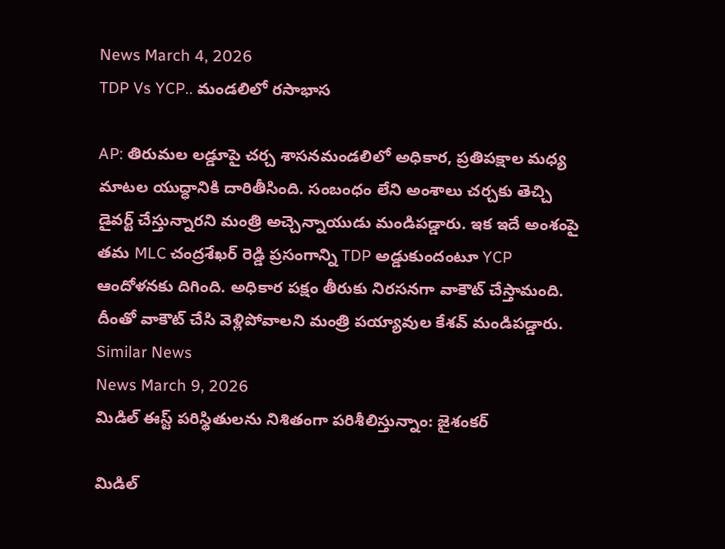News March 4, 2026
TDP Vs YCP.. మండలిలో రసాభాస

AP: తిరుమల లడ్డూపై చర్చ శాసనమండలిలో అధికార, ప్రతిపక్షాల మధ్య మాటల యుద్ధానికి దారితీసింది. సంబంధం లేని అంశాలు చర్చకు తెచ్చి డైవర్ట్ చేస్తున్నారని మంత్రి అచ్చెన్నాయుడు మండిపడ్డారు. ఇక ఇదే అంశంపై తమ MLC చంద్రశేఖర్ రెడ్డి ప్రసంగాన్ని TDP అడ్డుకుందంటూ YCP ఆందోళనకు దిగింది. అధికార పక్షం తీరుకు నిరసనగా వాకౌట్ చేస్తామంది. దీంతో వాకౌట్ చేసి వెళ్లిపోవాలని మంత్రి పయ్యావుల కేశవ్ మండిపడ్డారు.
Similar News
News March 9, 2026
మిడిల్ ఈస్ట్ పరిస్థితులను నిశితంగా పరిశీలిస్తున్నాం: జైశంకర్

మిడిల్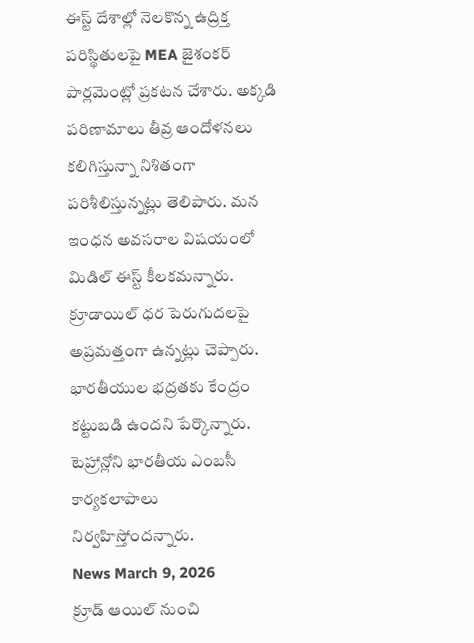ఈస్ట్ దేశాల్లో నెలకొన్న ఉద్రిక్త పరిస్థితులపై MEA జైశంకర్ పార్లమెంట్లో ప్రకటన చేశారు. అక్కడి పరిణామాలు తీవ్ర ఆందోళనలు కలిగిస్తున్నా నిశితంగా పరిశీలిస్తున్నట్లు తెలిపారు. మన ఇంధన అవసరాల విషయంలో మిడిల్ ఈస్ట్ కీలకమన్నారు. క్రూడాయిల్ ధర పెరుగుదలపై అప్రమత్తంగా ఉన్నట్లు చెప్పారు. భారతీయుల భద్రతకు కేంద్రం కట్టుబడి ఉందని పేర్కొన్నారు. టెహ్రాన్లోని భారతీయ ఎంబసీ కార్యకలాపాలు నిర్వహిస్తోందన్నారు.
News March 9, 2026
క్రూడ్ ఆయిల్ నుంచి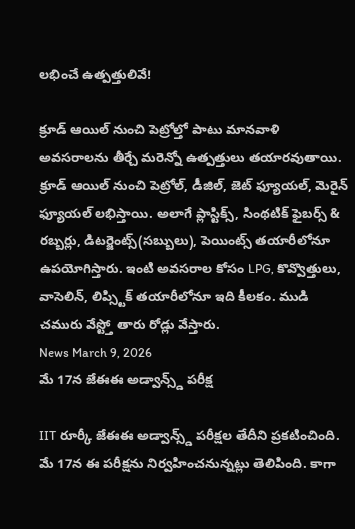లభించే ఉత్పత్తులివే!

క్రూడ్ ఆయిల్ నుంచి పెట్రోల్తో పాటు మానవాళి అవసరాలను తీర్చే మరెన్నో ఉత్పత్తులు తయారవుతాయి. క్రూడ్ ఆయిల్ నుంచి పెట్రోల్, డీజిల్, జెట్ ఫ్యూయల్, మెరైన్ ఫ్యూయల్ లభిస్తాయి. అలాగే ప్లాస్టిక్స్, సింథటిక్ ఫైబర్స్ & రబ్బర్లు, డిటర్జెంట్స్(సబ్బులు), పెయింట్స్ తయారీలోనూ ఉపయోగిస్తారు. ఇంటి అవసరాల కోసం LPG, కొవ్వొత్తులు, వాసెలిన్, లిప్స్టిక్ తయారీలోనూ ఇది కీలకం. ముడి చమురు వేస్ట్తో తారు రోడ్లు వేస్తారు.
News March 9, 2026
మే 17న జేఈఈ అడ్వాన్స్డ్ పరీక్ష

IIT రూర్కీ జేఈఈ అడ్వాన్స్డ్ పరీక్షల తేదీని ప్రకటించింది. మే 17న ఈ పరీక్షను నిర్వహించనున్నట్లు తెలిపింది. కాగా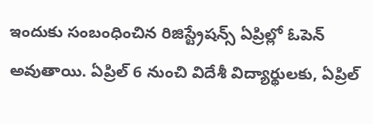ఇందుకు సంబంధించిన రిజిస్ట్రేషన్స్ ఏప్రిల్లో ఓపెన్ అవుతాయి. ఏప్రిల్ 6 నుంచి విదేశీ విద్యార్థులకు, ఏప్రిల్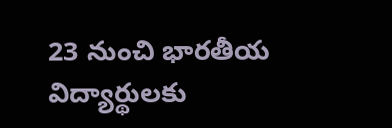23 నుంచి భారతీయ విద్యార్థులకు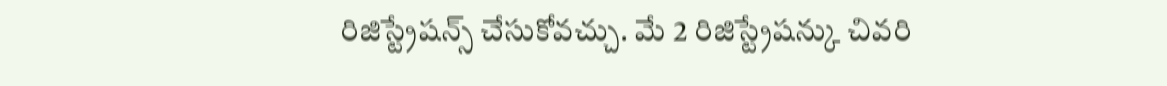రిజిస్ట్రేషన్స్ చేసుకోవచ్చు. మే 2 రిజిస్ట్రేషన్కు చివరి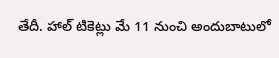తేదీ. హాల్ టికెట్లు మే 11 నుంచి అందుబాటులో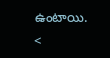ఉంటాయి. <